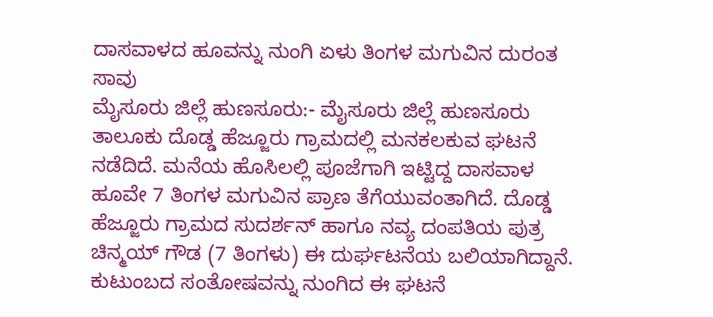ದಾಸವಾಳದ ಹೂವನ್ನು ನುಂಗಿ ಏಳು ತಿಂಗಳ ಮಗುವಿನ ದುರಂತ ಸಾವು
ಮೈಸೂರು ಜಿಲ್ಲೆ ಹುಣಸೂರು:- ಮೈಸೂರು ಜಿಲ್ಲೆ ಹುಣಸೂರು ತಾಲೂಕು ದೊಡ್ಡ ಹೆಜ್ಜೂರು ಗ್ರಾಮದಲ್ಲಿ ಮನಕಲಕುವ ಘಟನೆ ನಡೆದಿದೆ. ಮನೆಯ ಹೊಸಿಲಲ್ಲಿ ಪೂಜೆಗಾಗಿ ಇಟ್ಟಿದ್ದ ದಾಸವಾಳ ಹೂವೇ 7 ತಿಂಗಳ ಮಗುವಿನ ಪ್ರಾಣ ತೆಗೆಯುವಂತಾಗಿದೆ. ದೊಡ್ಡ ಹೆಜ್ಜೂರು ಗ್ರಾಮದ ಸುದರ್ಶನ್ ಹಾಗೂ ನವ್ಯ ದಂಪತಿಯ ಪುತ್ರ ಚಿನ್ಮಯ್ ಗೌಡ (7 ತಿಂಗಳು) ಈ ದುರ್ಘಟನೆಯ ಬಲಿಯಾಗಿದ್ದಾನೆ. ಕುಟುಂಬದ ಸಂತೋಷವನ್ನು ನುಂಗಿದ ಈ ಘಟನೆ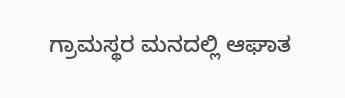ಗ್ರಾಮಸ್ಥರ ಮನದಲ್ಲಿ ಆಘಾತ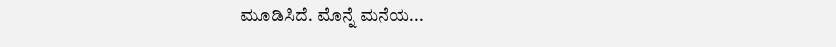ಮೂಡಿಸಿದೆ. ಮೊನ್ನೆ ಮನೆಯ...